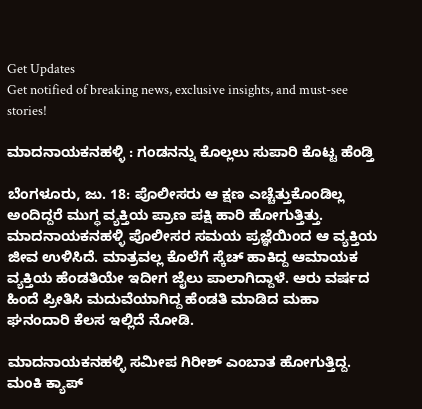Get Updates
Get notified of breaking news, exclusive insights, and must-see stories!

ಮಾದನಾಯಕನಹಳ್ಳಿ : ಗಂಡನನ್ನು ಕೊಲ್ಲಲು ಸುಪಾರಿ ಕೊಟ್ಟ ಹೆಂಡ್ತಿ

ಬೆಂಗಳೂರು, ಜು. 18: ಪೊಲೀಸರು ಆ ಕ್ಷಣ ಎಚ್ಚೆತ್ತುಕೊಂಡಿಲ್ಲ ಅಂದಿದ್ದರೆ ಮುಗ್ಧ ವ್ಯಕ್ತಿಯ ಪ್ರಾಣ ಪಕ್ಷಿ ಹಾರಿ ಹೋಗುತ್ತಿತ್ತು. ಮಾದನಾಯಕನಹಳ್ಳಿ ಪೊಲೀಸರ ಸಮಯ ಪ್ರಜ್ಞೆಯಿಂದ ಆ ವ್ಯಕ್ತಿಯ ಜೀವ ಉಳಿಸಿದೆ. ಮಾತ್ರವಲ್ಲ ಕೊಲೆಗೆ ಸ್ಕೆಚ್ ಹಾಕಿದ್ದ ಆಮಾಯಕ ವ್ಯಕ್ತಿಯ ಹೆಂಡತಿಯೇ ಇದೀಗ ಜೈಲು ಪಾಲಾಗಿದ್ದಾಳೆ. ಆರು ವರ್ಷದ ಹಿಂದೆ ಪ್ರೀತಿಸಿ ಮದುವೆಯಾಗಿದ್ದ ಹೆಂಡತಿ ಮಾಡಿದ ಮಹಾ ಘನಂದಾರಿ ಕೆಲಸ ಇಲ್ಲಿದೆ ನೋಡಿ.

ಮಾದನಾಯಕನಹಳ್ಳಿ ಸಮೀಪ ಗಿರೀಶ್ ಎಂಬಾತ ಹೋಗುತ್ತಿದ್ದ. ಮಂಕಿ ಕ್ಯಾಪ್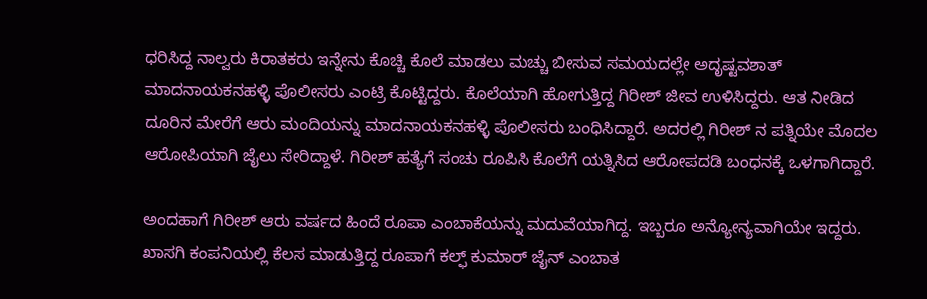ಧರಿಸಿದ್ದ ನಾಲ್ವರು ಕಿರಾತಕರು ಇನ್ನೇನು ಕೊಚ್ಚಿ ಕೊಲೆ ಮಾಡಲು ಮಚ್ಚು ಬೀಸುವ ಸಮಯದಲ್ಲೇ ಅದೃಷ್ಟವಶಾತ್ ಮಾದನಾಯಕನಹಳ್ಳಿ ಪೊಲೀಸರು ಎಂಟ್ರಿ ಕೊಟ್ಟಿದ್ದರು. ಕೊಲೆಯಾಗಿ ಹೋಗುತ್ತಿದ್ದ ಗಿರೀಶ್ ಜೀವ ಉಳಿಸಿದ್ದರು. ಆತ ನೀಡಿದ ದೂರಿನ ಮೇರೆಗೆ ಆರು ಮಂದಿಯನ್ನು ಮಾದನಾಯಕನಹಳ್ಳಿ ಪೊಲೀಸರು ಬಂಧಿಸಿದ್ದಾರೆ. ಅದರಲ್ಲಿ ಗಿರೀಶ್ ನ ಪತ್ನಿಯೇ ಮೊದಲ ಆರೋಪಿಯಾಗಿ ಜೈಲು ಸೇರಿದ್ದಾಳೆ. ಗಿರೀಶ್ ಹತ್ಯೆಗೆ ಸಂಚು ರೂಪಿಸಿ ಕೊಲೆಗೆ ಯತ್ನಿಸಿದ ಆರೋಪದಡಿ ಬಂಧನಕ್ಕೆ ಒಳಗಾಗಿದ್ದಾರೆ.

ಅಂದಹಾಗೆ ಗಿರೀಶ್ ಆರು ವರ್ಷದ ಹಿಂದೆ ರೂಪಾ ಎಂಬಾಕೆಯನ್ನು ಮದುವೆಯಾಗಿದ್ದ. ಇಬ್ಬರೂ ಅನ್ಯೋನ್ಯವಾಗಿಯೇ ಇದ್ದರು. ಖಾಸಗಿ ಕಂಪನಿಯಲ್ಲಿ ಕೆಲಸ ಮಾಡುತ್ತಿದ್ದ ರೂಪಾಗೆ ಕಲ್ಫ್ ಕುಮಾರ್ ಜೈನ್ ಎಂಬಾತ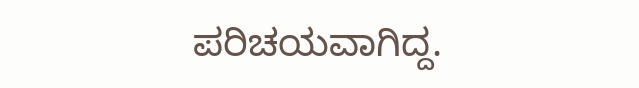ಪರಿಚಯವಾಗಿದ್ದ.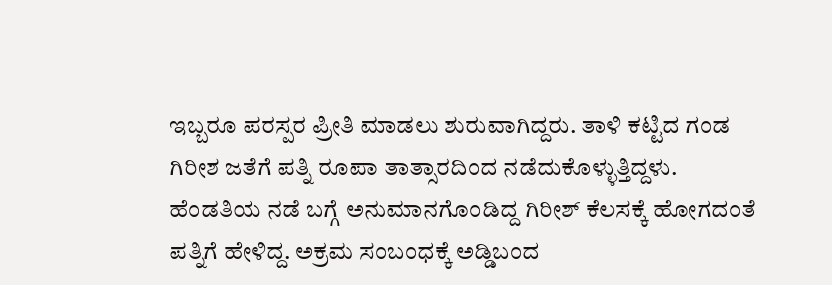ಇಬ್ಬರೂ ಪರಸ್ಪರ ಪ್ರೀತಿ ಮಾಡಲು ಶುರುವಾಗಿದ್ದರು. ತಾಳಿ ಕಟ್ಟಿದ ಗಂಡ ಗಿರೀಶ ಜತೆಗೆ ಪತ್ನಿ ರೂಪಾ ತಾತ್ಸಾರದಿಂದ ನಡೆದುಕೊಳ್ಳುತ್ತಿದ್ದಳು. ಹೆಂಡತಿಯ ನಡೆ ಬಗ್ಗೆ ಅನುಮಾನಗೊಂಡಿದ್ದ ಗಿರೀಶ್ ಕೆಲಸಕ್ಕೆ ಹೋಗದಂತೆ ಪತ್ನಿಗೆ ಹೇಳಿದ್ದ. ಅಕ್ರಮ ಸಂಬಂಧಕ್ಕೆ ಅಡ್ಡಿಬಂದ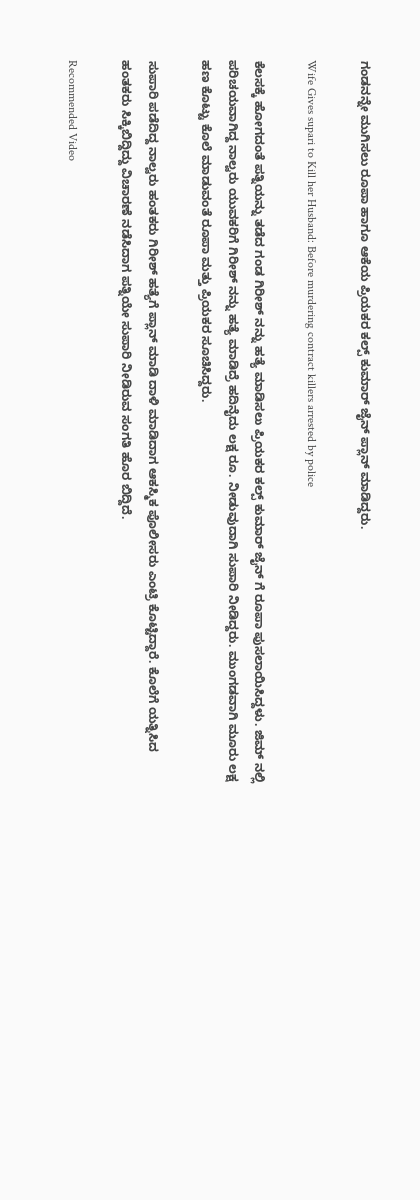ಗಂಡನನ್ನೇ ಮುಗಿಸಲು ರೂಪಾ ಹಾಗೂ ಆಕೆಯ ಪ್ರಿಯಕರ ಕಲ್ಪ್ ಕುಮಾರ್ ಜೈನ್ ಪ್ಲಾನ್ ಮಾಡಿದ್ದರು.

Wife Gives supari to Kill her Husband: Before murdering contract killers arrested by police

ಕೆಲಸಕ್ಕೆ ಹೋಗದಂತೆ ಪತ್ನಿಯನ್ನು ತಡೆದ ಗಂಡ ಗಿರೀಶ್ ನನ್ನು ಹತ್ಯೆ ಮಾಡಿಸಲು ಪ್ರಿಯಕರ ಕಲ್ಪ್ ಕುಮಾರ್ ಜೈನ್ ಗೆ ರೂಪಾ ಪುಸಲಾಯಿಸಿದ್ದಳು. ಜಿಮ್ ನಲ್ಲಿ ಪರಿಚಯವಾಗಿದ್ದ ನಾಲ್ವರು ಯುವಕರಿಗೆ ಗಿರೀಶ್ ನನ್ನು ಹತ್ಯೆ ಮಾಡಿದ್ರೆ ಹದಿನೈದು ಲಕ್ಷ ರೂ. ನೀಡುವುದಾಗಿ ಸುಪಾರಿ ನೀಡಿದ್ದರು. ಮುಂಗಡವಾಗಿ ಮೂರು ಲಕ್ಷ ಹಣ ಕೊಟ್ಟು ಕೊಲೆ ಮಾಡುವಂತೆ ರೂಪಾ ಮತ್ತು ಪ್ರಿಯಕರ ಸೂಚಿಸಿದ್ದರು.

ಸುಪಾರಿ ಪಡೆದಿದ್ದ ನಾಲ್ವರು ಹಂತಕರು ಗಿರೀಶ್ ಹತ್ಯೆಗೆ ಪ್ಲಾನ್ ಮಾಡಿ ದಾಳಿ ಮಾಡಿದಾಗ ಆಕಸ್ಮಿಕ ಪೊಲೀಸರು ಎಂಟ್ರಿ ಕೊಟ್ಟಿದ್ದಾರೆ. ಕೊಲೆಗೆ ಯತ್ನಿಸಿದ ಹಂತಕರು ಸಿಕ್ಕಿಬಿದ್ದಿದ್ದು ವಿಚಾರಣೆ ನಡೆಸಿದಾಗ ಪತ್ನಿಯೇ ಸುಪಾರಿ ನೀಡಿರುವ ಸಂಗತಿ ಹೊರ ಬಿದ್ದಿದೆ.

Recommended Video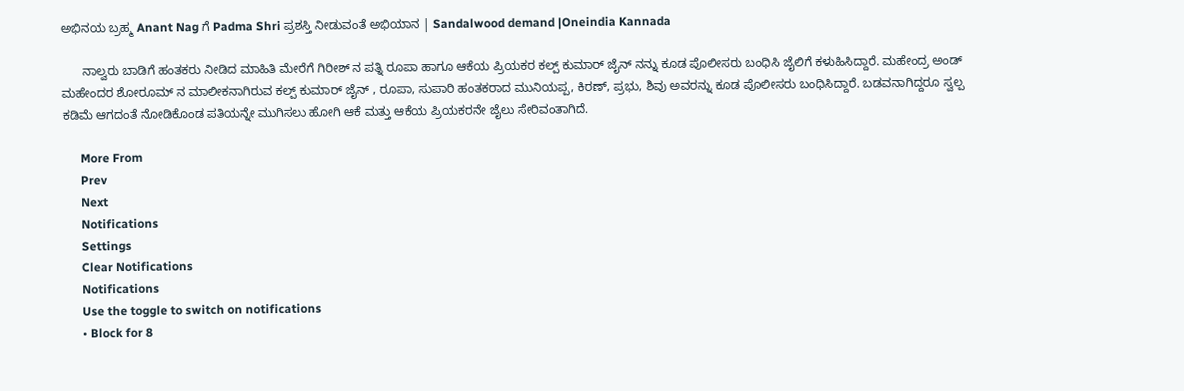ಅಭಿನಯ ಬ್ರಹ್ಮ Anant Nag ಗೆ Padma Shri ಪ್ರಶಸ್ತಿ ನೀಡುವಂತೆ ಅಭಿಯಾನ | Sandalwood demand |Oneindia Kannada

      ನಾಲ್ವರು ಬಾಡಿಗೆ ಹಂತಕರು ನೀಡಿದ ಮಾಹಿತಿ ಮೇರೆಗೆ ಗಿರೀಶ್ ನ ಪತ್ನಿ ರೂಪಾ ಹಾಗೂ ಆಕೆಯ ಪ್ರಿಯಕರ ಕಲ್ಪ್ ಕುಮಾರ್ ಜೈನ್ ನನ್ನು ಕೂಡ ಪೊಲೀಸರು ಬಂಧಿಸಿ ಜೈಲಿಗೆ ಕಳುಹಿಸಿದ್ದಾರೆ. ಮಹೇಂದ್ರ ಅಂಡ್ ಮಹೇಂದರ ಶೋರೂಮ್ ನ ಮಾಲೀಕನಾಗಿರುವ ಕಲ್ಪ್ ಕುಮಾರ್ ಜೈನ್ , ರೂಪಾ, ಸುಪಾರಿ ಹಂತಕರಾದ ಮುನಿಯಪ್ಪ, ಕಿರಣ್, ಪ್ರಭು, ಶಿವು ಅವರನ್ನು ಕೂಡ ಪೊಲೀಸರು ಬಂಧಿಸಿದ್ದಾರೆ. ಬಡವನಾಗಿದ್ದರೂ ಸ್ವಲ್ಪ ಕಡಿಮೆ ಆಗದಂತೆ ನೋಡಿಕೊಂಡ ಪತಿಯನ್ನೇ ಮುಗಿಸಲು ಹೋಗಿ ಆಕೆ ಮತ್ತು ಆಕೆಯ ಪ್ರಿಯಕರನೇ ಜೈಲು ಸೇರಿವಂತಾಗಿದೆ.

      More From
      Prev
      Next
      Notifications
      Settings
      Clear Notifications
      Notifications
      Use the toggle to switch on notifications
      • Block for 8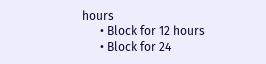hours
      • Block for 12 hours
      • Block for 24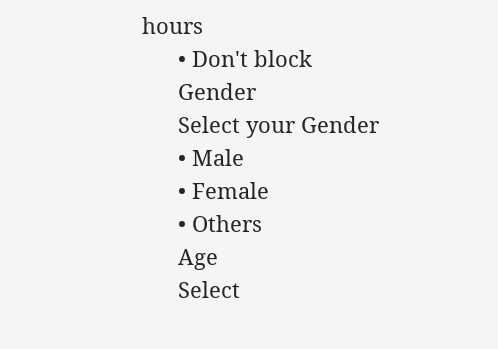hours
      • Don't block
      Gender
      Select your Gender
      • Male
      • Female
      • Others
      Age
      Select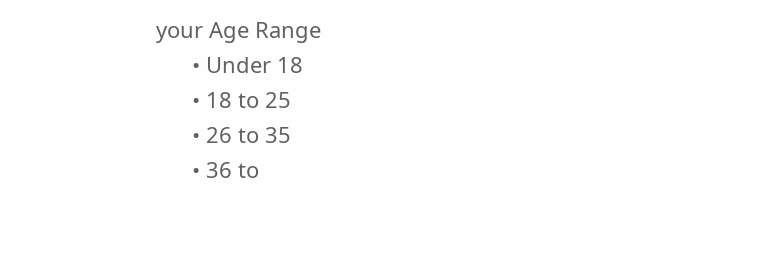your Age Range
      • Under 18
      • 18 to 25
      • 26 to 35
      • 36 to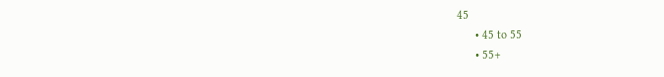45
      • 45 to 55
      • 55+